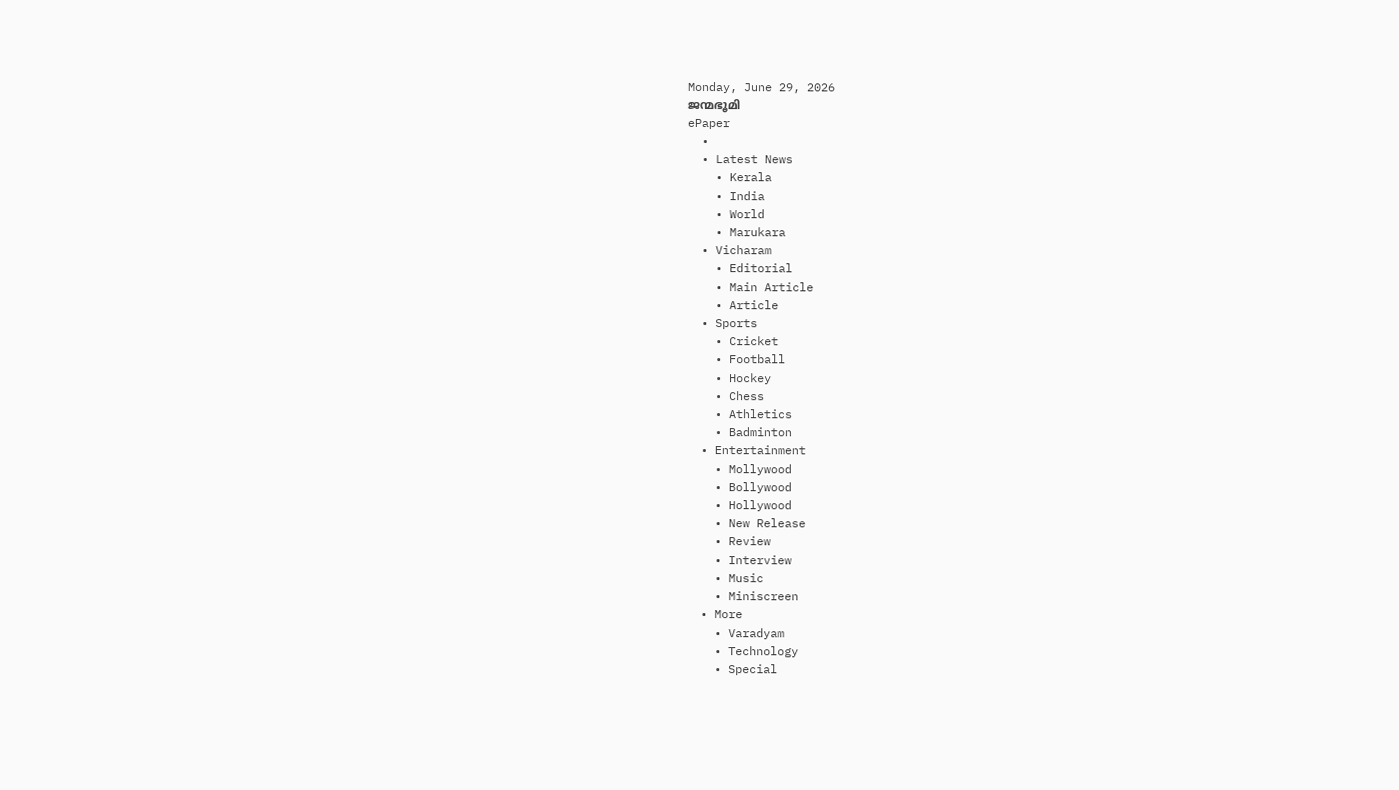Monday, June 29, 2026
ജന്മഭൂമി
ePaper
  •
  • Latest News
    • Kerala
    • India
    • World
    • Marukara
  • Vicharam
    • Editorial
    • Main Article
    • Article
  • Sports
    • Cricket
    • Football
    • Hockey
    • Chess
    • Athletics
    • Badminton
  • Entertainment
    • Mollywood
    • Bollywood
    • Hollywood
    • New Release
    • Review
    • Interview
    • Music
    • Miniscreen
  • More
    • Varadyam
    • Technology
    • Special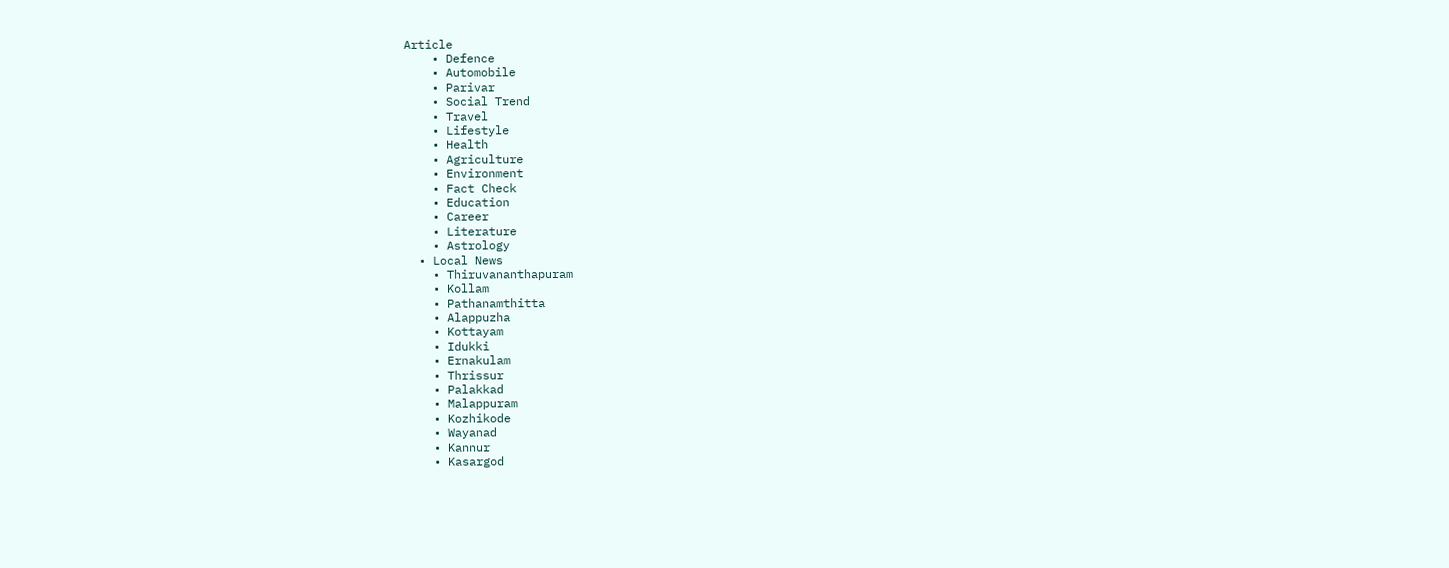Article
    • Defence
    • Automobile
    • Parivar
    • Social Trend
    • Travel
    • Lifestyle
    • Health
    • Agriculture
    • Environment
    • Fact Check
    • Education
    • Career
    • Literature
    • Astrology
  • Local News
    • Thiruvananthapuram
    • Kollam
    • Pathanamthitta
    • Alappuzha
    • Kottayam
    • Idukki
    • Ernakulam
    • Thrissur
    • Palakkad
    • Malappuram
    • Kozhikode
    • Wayanad
    • Kannur
    • Kasargod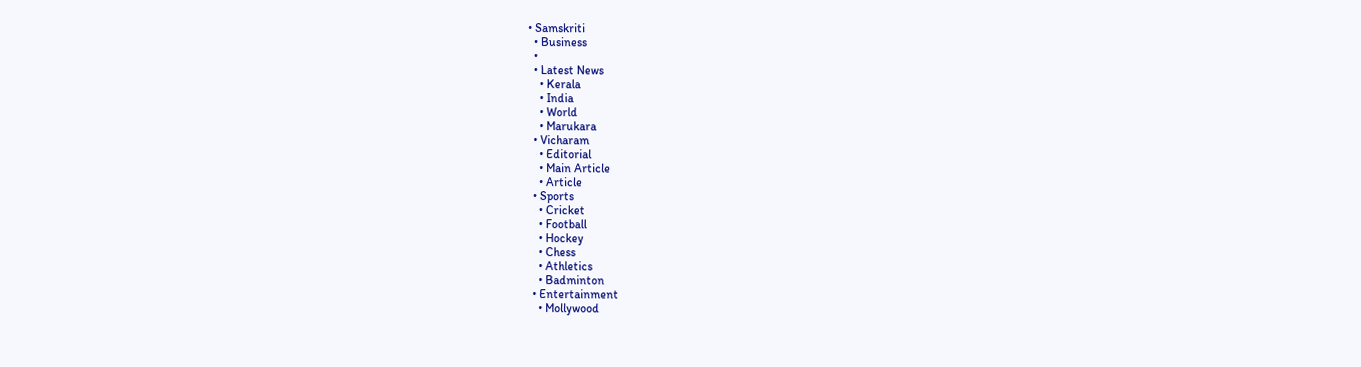• Samskriti
  • Business
  •
  • Latest News
    • Kerala
    • India
    • World
    • Marukara
  • Vicharam
    • Editorial
    • Main Article
    • Article
  • Sports
    • Cricket
    • Football
    • Hockey
    • Chess
    • Athletics
    • Badminton
  • Entertainment
    • Mollywood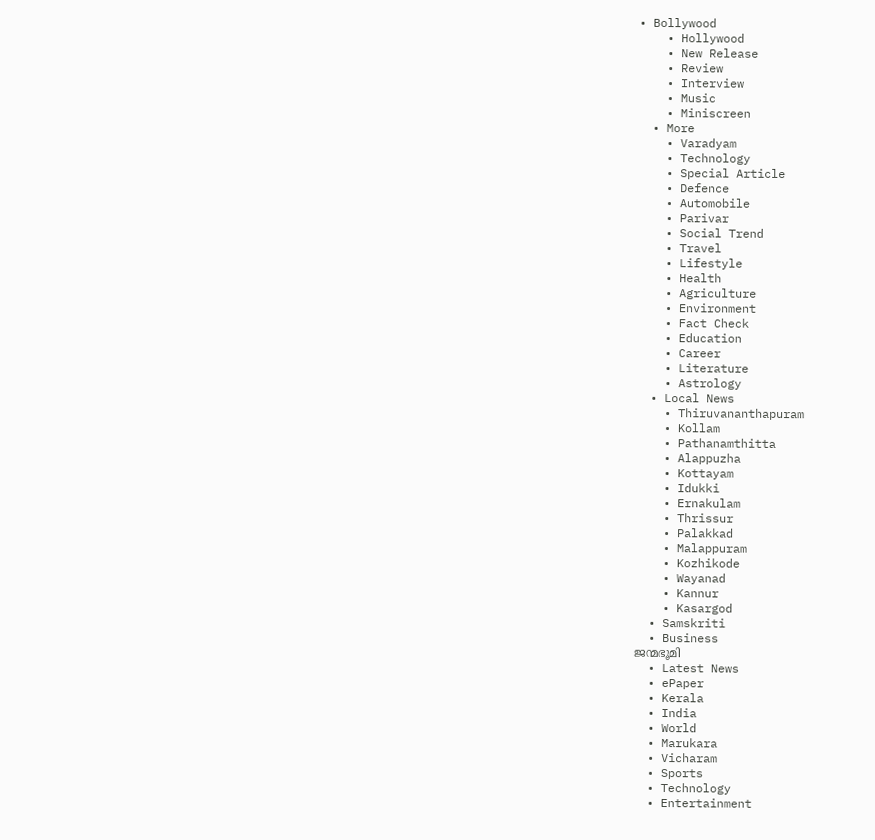• Bollywood
    • Hollywood
    • New Release
    • Review
    • Interview
    • Music
    • Miniscreen
  • More
    • Varadyam
    • Technology
    • Special Article
    • Defence
    • Automobile
    • Parivar
    • Social Trend
    • Travel
    • Lifestyle
    • Health
    • Agriculture
    • Environment
    • Fact Check
    • Education
    • Career
    • Literature
    • Astrology
  • Local News
    • Thiruvananthapuram
    • Kollam
    • Pathanamthitta
    • Alappuzha
    • Kottayam
    • Idukki
    • Ernakulam
    • Thrissur
    • Palakkad
    • Malappuram
    • Kozhikode
    • Wayanad
    • Kannur
    • Kasargod
  • Samskriti
  • Business
ജന്മഭൂമി
  • Latest News
  • ePaper
  • Kerala
  • India
  • World
  • Marukara
  • Vicharam
  • Sports
  • Technology
  • Entertainment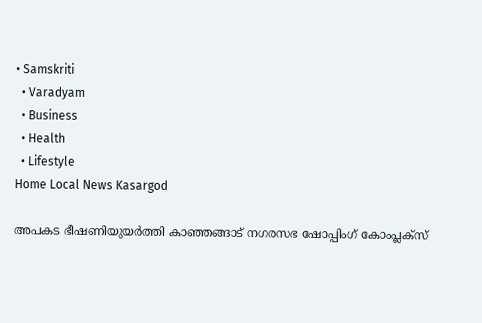• Samskriti
  • Varadyam
  • Business
  • Health
  • Lifestyle
Home Local News Kasargod

അപകട ഭീഷണിയുയര്‍ത്തി കാഞ്ഞങ്ങാട് നഗരസഭ ഷോപ്പിംഗ് കോംപ്ലക്‌സ്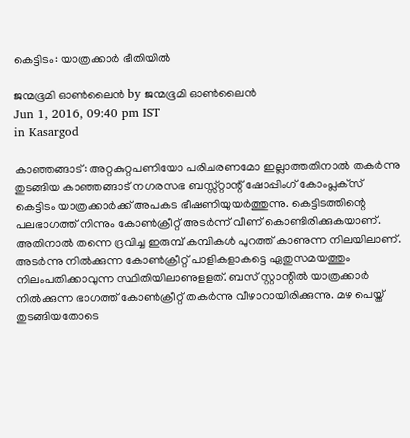കെട്ടിടം: യാത്രക്കാര്‍ ഭീതിയില്‍

ജന്മഭൂമി ഓണ്‍ലൈന്‍ by ജന്മഭൂമി ഓണ്‍ലൈന്‍
Jun 1, 2016, 09:40 pm IST
in Kasargod

കാഞ്ഞങ്ങാട്: അറ്റകുറ്റപണിയോ പരിചരണമോ ഇല്ലാത്തതിനാല്‍ തകര്‍ന്നു തുടങ്ങിയ കാഞ്ഞങ്ങാട് നഗരസഭ ബസ്സ്റ്റാന്റ് ഷോപ്പിംഗ് കോംപ്ലക്‌സ് കെട്ടിടം യാത്രക്കാര്‍ക്ക് അപകട ഭീഷണിയുയര്‍ത്തുന്നു. കെട്ടിടത്തിന്റെ പലഭാഗത്ത് നിന്നും കോണ്‍ക്രീറ്റ് അടര്‍ന്ന് വീണ് കൊണ്ടിരിക്കുകയാണ്. അതിനാല്‍ തന്നെ ദ്രവിച്ച ഇരുമ്പ് കമ്പികള്‍ പുറത്ത് കാണുന്ന നിലയിലാണ്. അടര്‍ന്നു നില്‍ക്കുന്ന കോണ്‍ക്രീറ്റ് പാളികളാകട്ടെ ഏതുസമയത്തും നിലംപതിക്കാവുന്ന സ്ഥിതിയിലാണുളളത്. ബസ് സ്റ്റാന്റില്‍ യാത്രക്കാര്‍ നില്‍ക്കുന്ന ഭാഗത്ത് കോണ്‍ക്രീറ്റ് തകര്‍ന്നു വീഴാറായിരിക്കുന്നു. മഴ പെയ്ത് തുടങ്ങിയതോടെ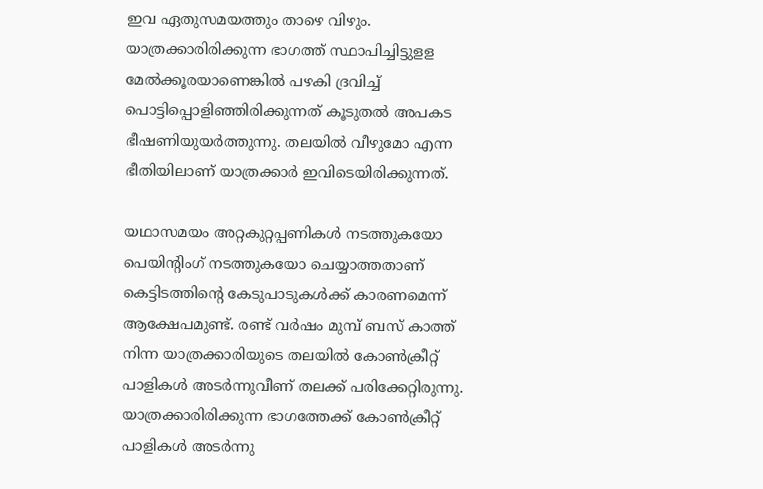ഇവ ഏതുസമയത്തും താഴെ വിഴും. യാത്രക്കാരിരിക്കുന്ന ഭാഗത്ത് സ്ഥാപിച്ചിട്ടുളള മേല്‍ക്കൂരയാണെങ്കില്‍ പഴകി ദ്രവിച്ച് പൊട്ടിപ്പൊളിഞ്ഞിരിക്കുന്നത് കൂടുതല്‍ അപകട ഭീഷണിയുയര്‍ത്തുന്നു. തലയില്‍ വീഴുമോ എന്ന ഭീതിയിലാണ് യാത്രക്കാര്‍ ഇവിടെയിരിക്കുന്നത്.

യഥാസമയം അറ്റകുറ്റപ്പണികള്‍ നടത്തുകയോ പെയിന്റിംഗ് നടത്തുകയോ ചെയ്യാത്തതാണ് കെട്ടിടത്തിന്റെ കേടുപാടുകള്‍ക്ക് കാരണമെന്ന് ആക്ഷേപമുണ്ട്. രണ്ട് വര്‍ഷം മുമ്പ് ബസ് കാത്ത് നിന്ന യാത്രക്കാരിയുടെ തലയില്‍ കോണ്‍ക്രീറ്റ് പാളികള്‍ അടര്‍ന്നുവീണ് തലക്ക് പരിക്കേറ്റിരുന്നു. യാത്രക്കാരിരിക്കുന്ന ഭാഗത്തേക്ക് കോണ്‍ക്രീറ്റ് പാളികള്‍ അടര്‍ന്നു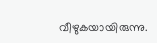വീഴുകയായിരുന്നു.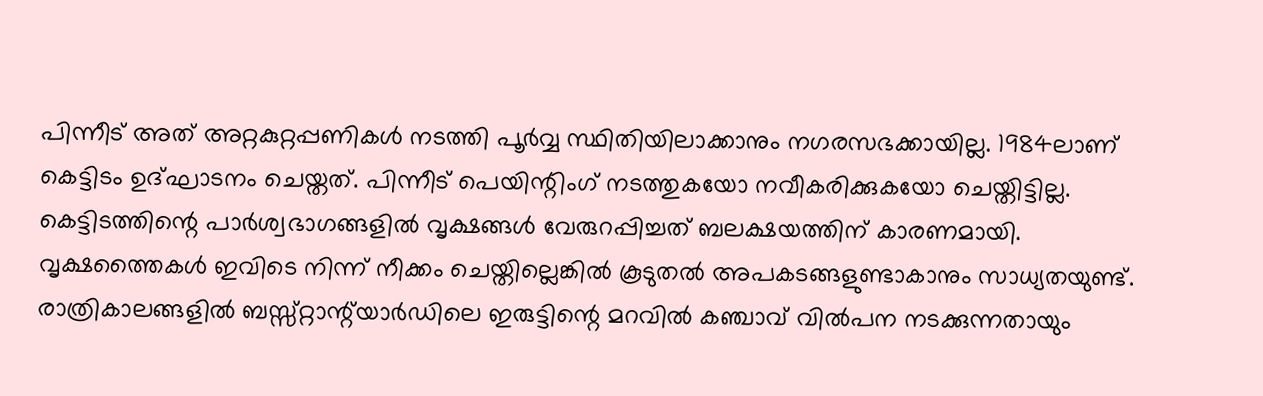പിന്നീട് അത് അറ്റകുറ്റപ്പണികള്‍ നടത്തി പൂര്‍വ്വ സ്ഥിതിയിലാക്കാനും നഗരസഭക്കായില്ല. 1984ലാണ് കെട്ടിടം ഉദ്ഘാടനം ചെയ്തത്. പിന്നീട് പെയിന്റിംഗ് നടത്തുകയോ നവീകരിക്കുകയോ ചെയ്തിട്ടില്ല. കെട്ടിടത്തിന്റെ പാര്‍ശ്വഭാഗങ്ങളില്‍ വൃക്ഷങ്ങള്‍ വേരുറപ്പിച്ചത് ബലക്ഷയത്തിന് കാരണമായി. വൃക്ഷത്തൈകള്‍ ഇവിടെ നിന്ന് നീക്കം ചെയ്തില്ലെങ്കില്‍ കൂടുതല്‍ അപകടങ്ങളുണ്ടാകാനും സാധ്യതയുണ്ട്. രാത്രികാലങ്ങളില്‍ ബസ്സ്റ്റാന്റ്‌യാര്‍ഡിലെ ഇരുട്ടിന്റെ മറവില്‍ കഞ്ചാവ് വില്‍പന നടക്കുന്നതായും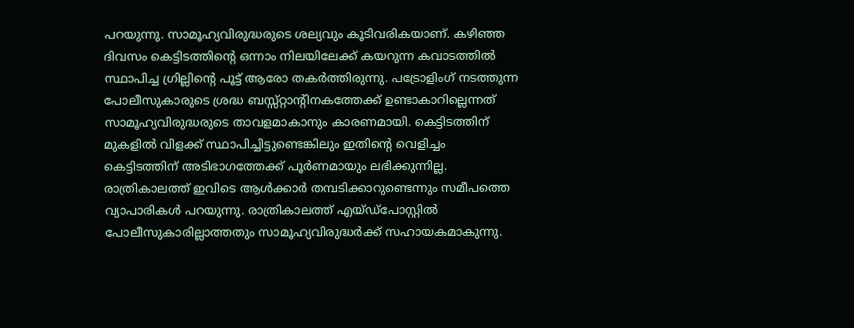പറയുന്നു. സാമൂഹ്യവിരുദ്ധരുടെ ശല്യവും കൂടിവരികയാണ്. കഴിഞ്ഞ ദിവസം കെട്ടിടത്തിന്റെ ഒന്നാം നിലയിലേക്ക് കയറുന്ന കവാടത്തില്‍ സ്ഥാപിച്ച ഗ്രില്ലിന്റെ പൂട്ട് ആരോ തകര്‍ത്തിരുന്നു. പട്രോളിംഗ് നടത്തുന്ന പോലീസുകാരുടെ ശ്രദ്ധ ബസ്സ്റ്റാന്റിനകത്തേക്ക് ഉണ്ടാകാറില്ലെന്നത് സാമൂഹ്യവിരുദ്ധരുടെ താവളമാകാനും കാരണമായി. കെട്ടിടത്തിന് മുകളില്‍ വിളക്ക് സ്ഥാപിച്ചിട്ടുണ്ടെങ്കിലും ഇതിന്റെ വെളിച്ചം കെട്ടിടത്തിന് അടിഭാഗത്തേക്ക് പൂര്‍ണമായും ലഭിക്കുന്നില്ല. രാത്രികാലത്ത് ഇവിടെ ആള്‍ക്കാര്‍ തമ്പടിക്കാറുണ്ടെന്നും സമീപത്തെ വ്യാപാരികള്‍ പറയുന്നു. രാത്രികാലത്ത് എയ്ഡ്‌പോസ്റ്റില്‍ പോലീസുകാരില്ലാത്തതും സാമൂഹ്യവിരുദ്ധര്‍ക്ക് സഹായകമാകുന്നു.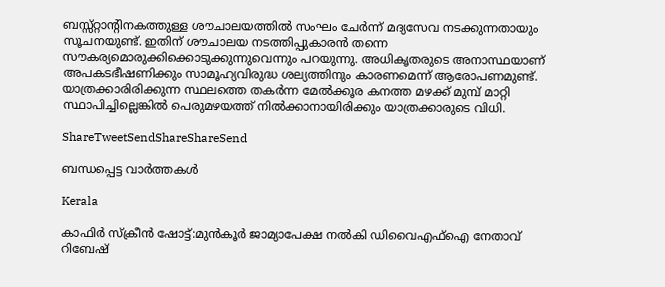ബസ്സ്റ്റാന്റിനകത്തുള്ള ശൗചാലയത്തില്‍ സംഘം ചേര്‍ന്ന് മദ്യസേവ നടക്കുന്നതായും സൂചനയുണ്ട്. ഇതിന് ശൗചാലയ നടത്തിപ്പുകാരന്‍ തന്നെ സൗകര്യമൊരുക്കിക്കൊടുക്കുന്നുവെന്നും പറയുന്നു. അധികൃതരുടെ അനാസ്ഥയാണ് അപകടഭീഷണിക്കും സാമൂഹ്യവിരുദ്ധ ശല്യത്തിനും കാരണമെന്ന് ആരോപണമുണ്ട്. യാത്രക്കാരിരിക്കുന്ന സ്ഥലത്തെ തകര്‍ന്ന മേല്‍ക്കൂര കനത്ത മഴക്ക് മുമ്പ് മാറ്റി സ്ഥാപിച്ചില്ലെങ്കില്‍ പെരുമഴയത്ത് നില്‍ക്കാനായിരിക്കും യാത്രക്കാരുടെ വിധി.

ShareTweetSendShareShareSend

ബന്ധപ്പെട്ട വാര്‍ത്തകള്‍

Kerala

കാഫിര്‍ സ്‌ക്രീന്‍ ഷോട്ട്:മുന്‍കൂര്‍ ജാമ്യാപേക്ഷ നല്‍കി ഡിവൈഎഫ്‌ഐ നേതാവ് റിബേഷ്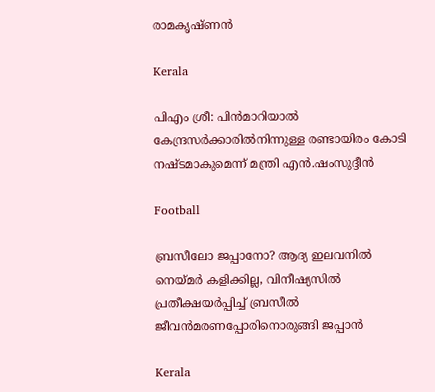രാമകൃഷ്ണന്‍

Kerala

പിഎം ശ്രീ: പിന്‍മാറിയാല്‍ കേന്ദ്രസര്‍ക്കാരില്‍നിന്നുള്ള രണ്ടായിരം കോടി നഷ്ടമാകുമെന്ന് മന്ത്രി എന്‍.ഷംസുദ്ദീന്‍

Football

ബ്രസീലോ ജപ്പാനോ? ആദ്യ ഇലവനില്‍ നെയ്‌മര്‍ കളിക്കില്ല, വിനീഷ്യസില്‍ പ്രതീക്ഷയര്‍പ്പിച്ച് ബ്രസീല്‍ ജീവന്‍മരണപ്പോരിനൊരുങ്ങി ജപ്പാന്‍

Kerala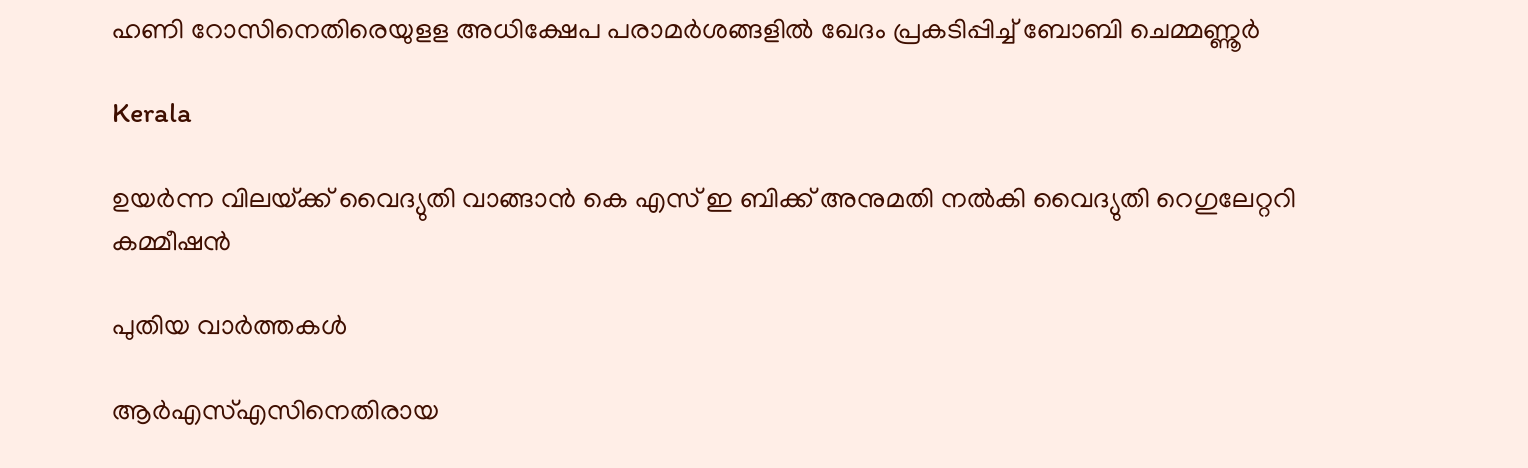ഹണി റോസിനെതിരെയുളള അധിക്ഷേപ പരാമര്‍ശങ്ങളില്‍ ഖേദം പ്രകടിപ്പിച്ച് ബോബി ചെമ്മണ്ണൂര്‍

Kerala

ഉയര്‍ന്ന വിലയ്‌ക്ക് വൈദ്യുതി വാങ്ങാന്‍ കെ എസ് ഇ ബിക്ക് അനുമതി നല്‍കി വൈദ്യുതി റെഗുലേറ്ററി കമ്മീഷന്‍

പുതിയ വാര്‍ത്തകള്‍

ആര്‍എസ്എസിനെതിരായ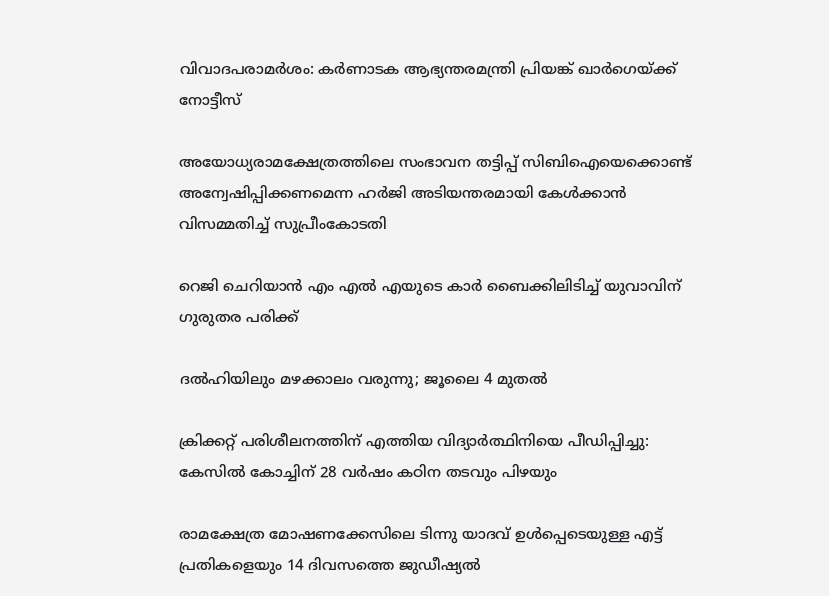വിവാദപരാമര്‍ശം: കര്‍ണാടക ആഭ്യന്തരമന്ത്രി പ്രിയങ്ക് ഖാര്‍ഗെയ്‌ക്ക് നോട്ടീസ്

അയോധ്യരാമക്ഷേത്രത്തിലെ സംഭാവന തട്ടിപ്പ് സിബിഐയെക്കൊണ്ട് അന്വേഷിപ്പിക്കണമെന്ന ഹര്‍ജി അടിയന്തരമായി കേള്‍ക്കാന്‍ വിസമ്മതിച്ച് സുപ്രീംകോടതി

റെജി ചെറിയാന്‍ എം എല്‍ എയുടെ കാര്‍ ബൈക്കിലിടിച്ച് യുവാവിന് ഗുരുതര പരിക്ക്

ദൽഹിയിലും മഴക്കാലം വരുന്നു; ജൂലൈ 4 മുതൽ

ക്രിക്കറ്റ് പരിശീലനത്തിന് എത്തിയ വിദ്യാര്‍ത്ഥിനിയെ പീഡിപ്പിച്ചു: കേസില്‍ കോച്ചിന് 28 വര്‍ഷം കഠിന തടവും പിഴയും

രാമക്ഷേത്ര മോഷണക്കേസിലെ ടിന്നു യാദവ് ഉൾപ്പെടെയുള്ള എട്ട് പ്രതികളെയും 14 ദിവസത്തെ ജുഡീഷ്യൽ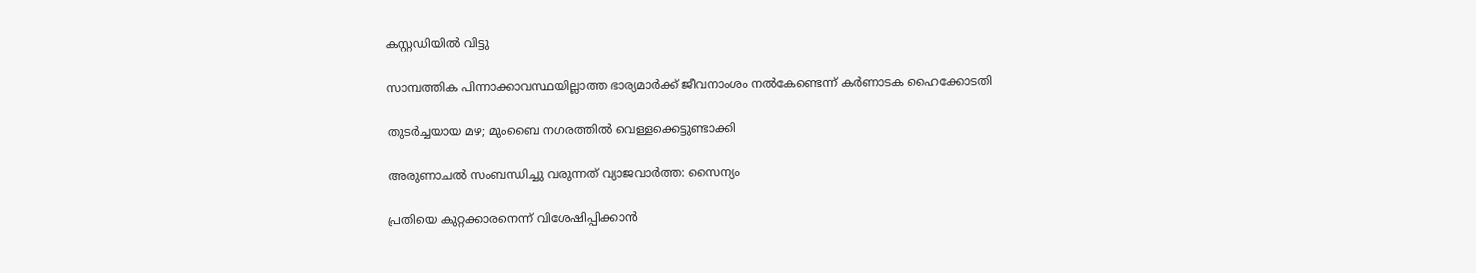കസ്റ്റഡിയിൽ വിട്ടു

സാമ്പത്തിക പിന്നാക്കാവസ്ഥയില്ലാത്ത ഭാര്യമാര്‍ക്ക് ജീവനാംശം നല്‍കേണ്ടെന്ന് കര്‍ണാടക ഹൈക്കോടതി

തുടർച്ചയായ മഴ; മുംബൈ നഗരത്തിൽ വെള്ളക്കെട്ടുണ്ടാക്കി

അരുണാചൽ സംബന്ധിച്ചു വരുന്നത് വ്യാജവാർത്ത: സൈന്യം

പ്രതിയെ കുറ്റക്കാരനെന്ന് വിശേഷിപ്പിക്കാന്‍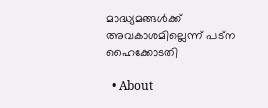മാദ്ധ്യമങ്ങള്‍ക്ക് അവകാശമില്ലെന്ന് പട്ന ഹൈക്കോടതി

  • About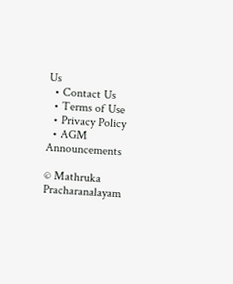Us
  • Contact Us
  • Terms of Use
  • Privacy Policy
  • AGM Announcements

© Mathruka Pracharanalayam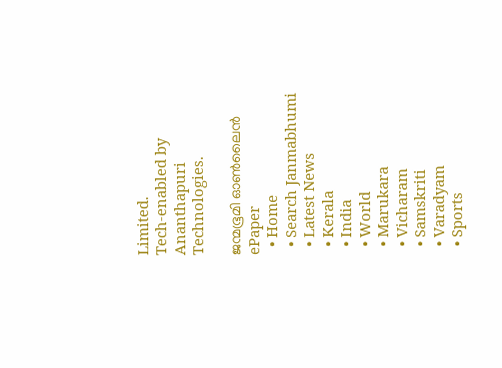Limited.
Tech-enabled by Ananthapuri Technologies.

ജന്മഭൂമി ഓണ്‍ലൈന്‍
ePaper
  • Home
  • Search Janmabhumi
  • Latest News
  • Kerala
  • India
  • World
  • Marukara
  • Vicharam
  • Samskriti
  • Varadyam
  • Sports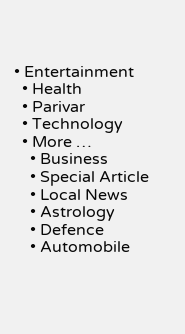• Entertainment
  • Health
  • Parivar
  • Technology
  • More …
    • Business
    • Special Article
    • Local News
    • Astrology
    • Defence
    • Automobile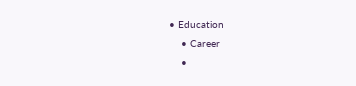• Education
    • Career
    •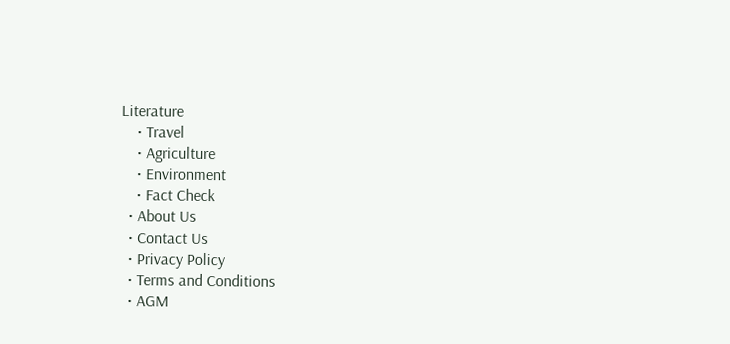Literature
    • Travel
    • Agriculture
    • Environment
    • Fact Check
  • About Us
  • Contact Us
  • Privacy Policy
  • Terms and Conditions
  • AGM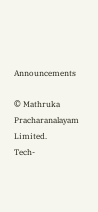Announcements

© Mathruka Pracharanalayam Limited.
Tech-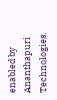enabled by Ananthapuri Technologies.